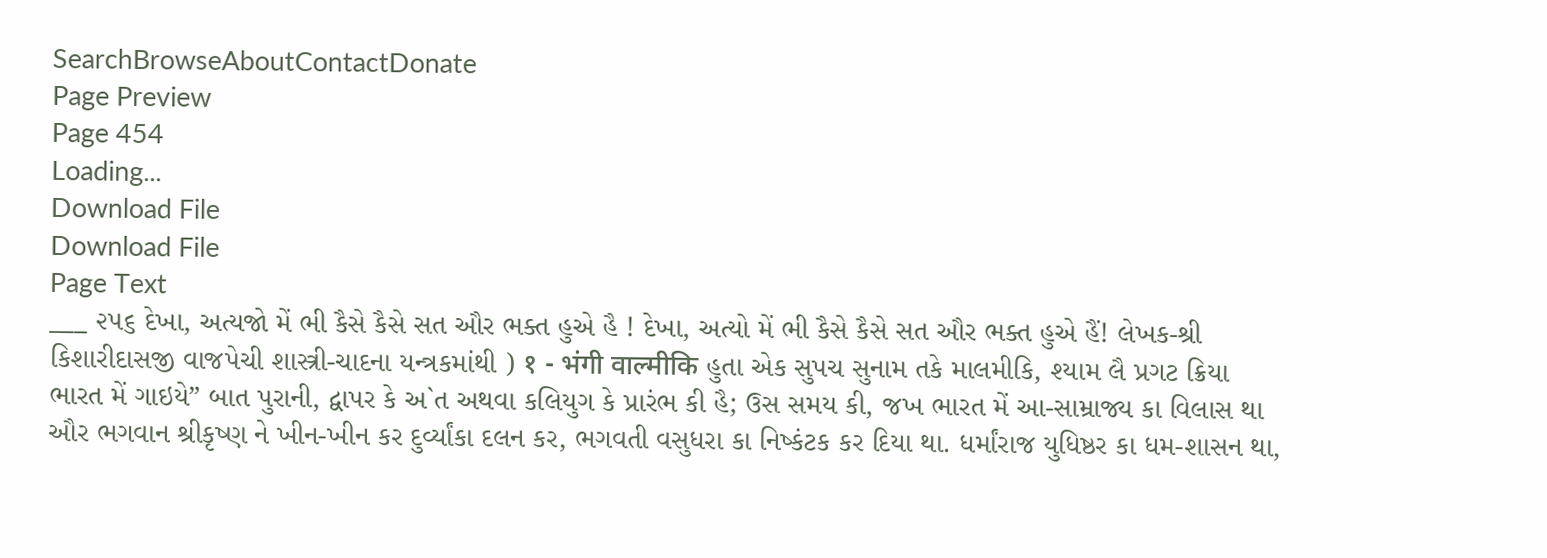SearchBrowseAboutContactDonate
Page Preview
Page 454
Loading...
Download File
Download File
Page Text
___ ૨૫૬ દેખા, અત્યજો મેં ભી કૈસે કૈસે સત ઔર ભક્ત હુએ હૈ ! દેખા, અત્યો મેં ભી કૈસે કૈસે સત ઔર ભક્ત હુએ હૈં! લેખક-શ્રી કિશારીદાસજી વાજપેચી શાસ્ત્રી-ચાદના યન્ત્રકમાંથી ) १ - भंगी वाल्मीकि હુતા એક સુપચ સુનામ તકે માલમીકિ, શ્યામ લૈ પ્રગટ ક્રિયા ભારત મેં ગાઇયે” બાત પુરાની, દ્વાપર કે અ`ત અથવા કલિયુગ કે પ્રારંભ કી હૈ; ઉસ સમય કી, જખ ભારત મેં આ-સામ્રાજ્ય કા વિલાસ થા ઔર ભગવાન શ્રીકૃષ્ણ ને ખીન-ખીન કર દુર્વ્યાંકા દલન કર, ભગવતી વસુધરા કા નિષ્કંટક કર દિયા થા. ધર્માંરાજ યુધિષ્ઠર કા ધમ-શાસન થા,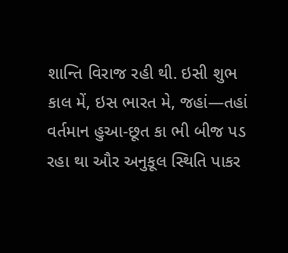શાન્તિ વિરાજ રહી થી. ઇસી શુભ કાલ મેં, ઇસ ભારત મે, જહાં—તહાં વર્તમાન હુઆ-છૂત કા ભી બીજ પડ રહા થા ઔર અનુકૂલ સ્થિતિ પાકર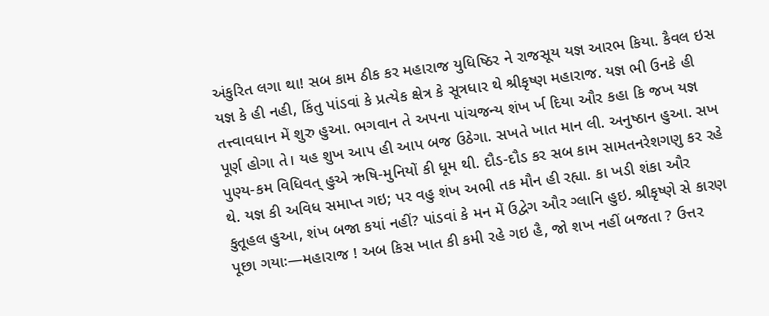અંકુરિત લગા થા! સબ કામ ઠીક કર મહારાજ યુધિષ્ઠિર ને રાજસૂય યજ્ઞ આરભ કિયા. કૈવલ ઇસ યજ્ઞ કે હી નહી, કિંતુ પાંડવાં કે પ્રત્યેક ક્ષેત્ર કે સૂત્રધાર થે શ્રીકૃષ્ણ મહારાજ. યજ્ઞ ભી ઉનકે હી તત્ત્વાવધાન મેં શુરુ હુઆ. ભગવાન તે અપના પાંચજન્ય શંખ ર્ખ દિયા ઔર કહા કિ જખ યજ્ઞ પૂર્ણ હોગા તે। યહ શુખ આપ હી આપ બજ ઉઠેગા. સખતે ખાત માન લી. અનુષ્ઠાન હુઆ. સખ પુણ્ય-કમ વિધિવત્ હુએ ઋષિ-મુનિયોં કી ધૂમ થી. દૌડ-દૌડ કર સબ કામ સામતનરેશગણુ કર રહે થે. યજ્ઞ કી અવિધ સમાપ્ત ગઇ; પર વહુ શંખ અભી તક મૌન હી રહ્યા. કા ખડી શંકા ઔર કુતૂહલ હુઆ, શંખ બજા કયાં નહીં? પાંડવાં કે મન મેં ઉદ્વેગ ઔર ગ્લાનિ હુઇ. શ્રીકૃષ્ણે સે કારણ પૂછા ગયાઃ—મહારાજ ! અબ કિસ ખાત કી કમી રહે ગઇ હૈ, જો શખ નહીં બજતા ? ઉત્તર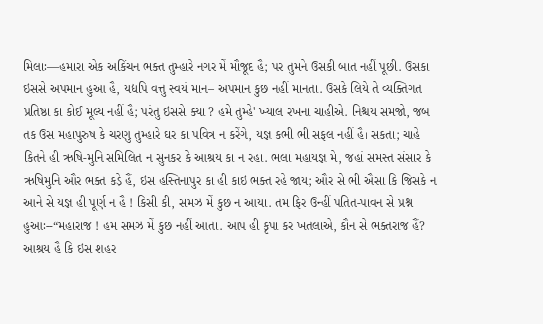મિલાઃ—હમારા એક અકિંચન ભક્ત તુમ્હારે નગર મેં મૌજૂદ હૈ; પર તુમને ઉસકી બાત નહીં પૂછી. ઉસકા ઇસસે અપમાન હુઆ હૈ, યદ્યપિ વત્તુ સ્વયં માન– અપમાન કુછ નહીં માનતા. ઉસકે લિયે તે વ્યક્તિગત પ્રતિષ્ઠા કા કોઈ મૂલ્ય નહીં હૈ; પરંતુ ઇસસે ક્યા ? હમે તુમ્હે' ખ્યાલ રખના ચાહીએ. નિશ્ચય સમજો, જબ તક ઉસ મહાપુરુષ કે ચરણુ તુમ્હારે ઘર કા પવિત્ર ન કરેંગે, યજ્ઞ કભી ભી સફલ નહીં હૈ। સકતા; ચાહે કિતને હી ઋષિ-મુનિ સમિલિત ન સુનકર કે આશ્રય કા ન રહા. ભલા મહાયજ્ઞ મે, જહાં સમસ્ત સંસાર કે ઋષિમુનિ ઔર ભક્ત કડ઼ે હૈં, ઇસ હસ્તિનાપુર કા હી કાઇ ભક્ત રહે જાય; ઔર સે ભી ઐસા કિ જિસકે ન આને સે યજ્ઞ હી પૂર્ણ ન હૈ ! કિસી કી, સમઝ મેં કુછ ન આયા. તમ ફિર ઉન્હીં પતિત-પાવન સે પ્રશ્ન હુઆઃ--“મહારાજ ! હમ સમઝ મેં કુછ નહીં આતા. આપ હી કૃપા કર ખતલાએ, કૌન સે ભક્તરાજ હૈં? આશ્રય હૈ કિ ઇસ શહર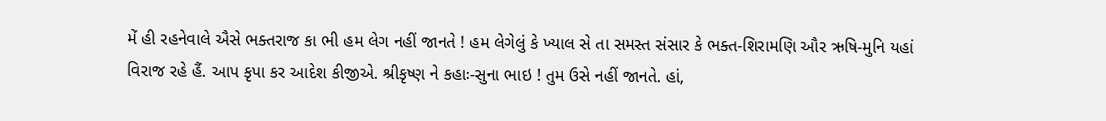મેં હી રહનેવાલે ઐસે ભક્તરાજ કા ભી હમ લેગ નહીં જાનતે ! હમ લેગેલું કે ખ્યાલ સે તા સમસ્ત સંસાર કે ભક્ત-શિરામણિ ઔર ઋષિ-મુનિ યહાં વિરાજ રહે હૈં. આપ કૃપા કર આદેશ કીજીએ. શ્રીકૃષ્ણ ને કહાઃ-સુના ભાઇ ! તુમ ઉસે નહીં જાનતે. હાં,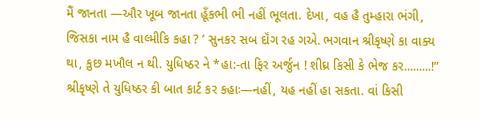મૈં જાનતા —ઔર ખૂબ જાનતા હૂઁકભી ભી નહીં ભૂલતા. દેખા, વહ હૈ તુમ્હારા ભંગી, જિસકા નામ હૈ વાલ્મીકિ કહા ? ’ સુનકર સબ દૉંગ રહ ગએ. ભગવાન શ્રીકૃષ્ણે કા વાક્ય થા, કુછ મખૌલ ન થી. યુધિષ્ઠર ને *હા:-તા ફિર અર્જુન ! શીઘ્ર કિસી કે ભેજ કર.........!” શ્રીકૃષ્ણે તે યુધિષ્ઠર કી બાત કાર્ટ કર કહાઃ—નહીં, યહ નહીં હા સકતા. વાં કિસી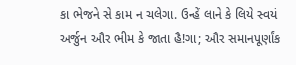કા ભેજને સે કામ ન ચલેગા. ઉન્હેં લાને કે લિયે સ્વયં અર્જુન ઔર ભીમ કે જાતા હૈ!ગા; ઔર સમાનપૂર્ણાંક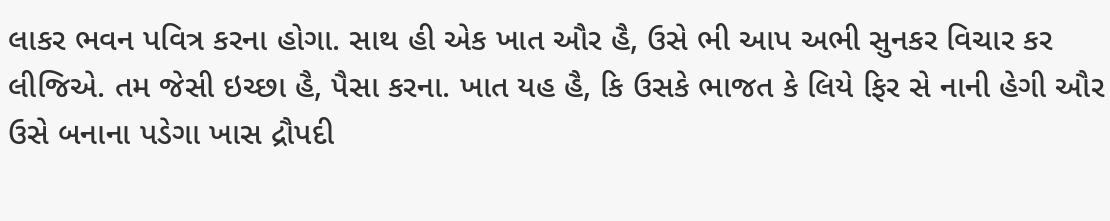લાકર ભવન પવિત્ર કરના હોગા. સાથ હી એક ખાત ઔર હૈ, ઉસે ભી આપ અભી સુનકર વિચાર કર લીજિએ. તમ જેસી ઇચ્છા હૈ, પૈસા કરના. ખાત યહ હૈ, કિ ઉસકે ભાજત કે લિયે ફિર સે નાની હેગી ઔર ઉસે બનાના પડેગા ખાસ દ્રૌપદી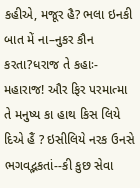કહીએ, મજૂર હૈ? ભલા ઇનકી બાત મેં ના–નુકર કૌન કરતા?ધરાજ તે કહાઃ-મહારાજ! ઔર ફિર પરમાત્મા તે મનુષ્ય કા હાથ કિસ લિયે દિએ હૈં ? ઇસીલિયે નરક ઉનસે ભગવદ્ભકતાં--કી કુછ સેવા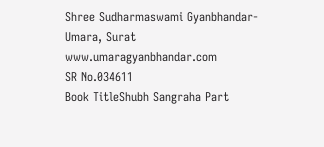Shree Sudharmaswami Gyanbhandar-Umara, Surat www.umaragyanbhandar.com
SR No.034611
Book TitleShubh Sangraha Part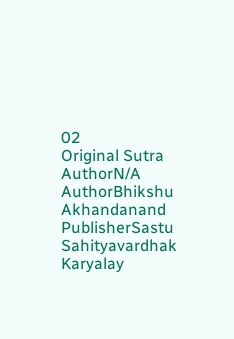02
Original Sutra AuthorN/A
AuthorBhikshu Akhandanand
PublisherSastu Sahityavardhak Karyalay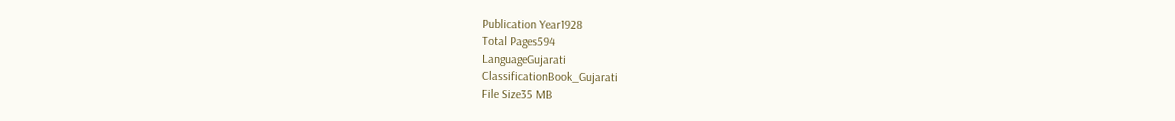Publication Year1928
Total Pages594
LanguageGujarati
ClassificationBook_Gujarati
File Size35 MB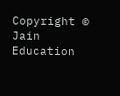Copyright © Jain Education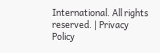International. All rights reserved. | Privacy Policy